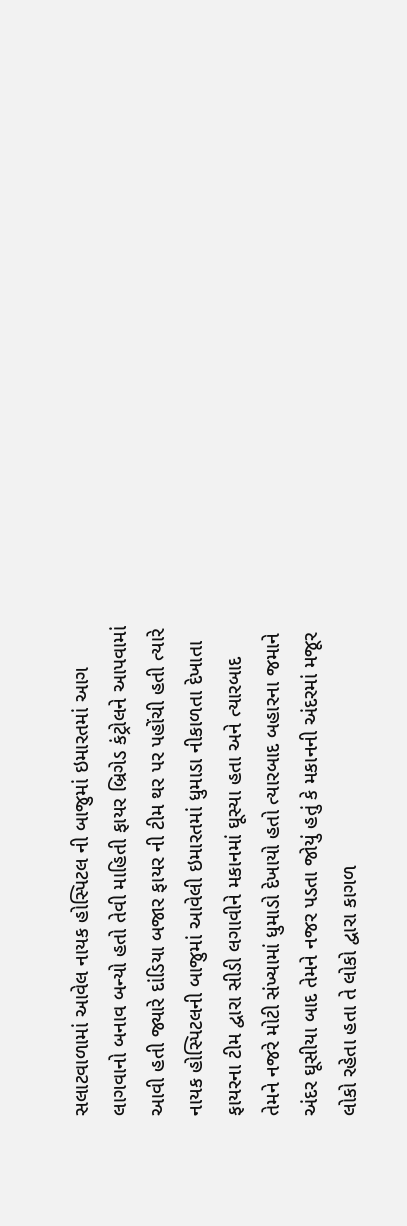સલાટવાળામાં આવેલ નાયક હોસ્પિટલ ની બાજુમાં ઇમારતમાં આગ લાગવાનો બનાવ બન્યો હતો તેવી માહિતી ફાયર બ્રિગેડ કંટ્રોલને આપવામાં આવી હતી જ્યારે દાંડિયા બજાર ફાયર ની ટીમ થર પર પહોંચી હતી ત્યારે નાયક હોસ્પિટલની બાજુમાં આવેલી ઇમારતમાં ધુમાડા નીકાળતા દેખાતા ફાયરના ટીમ દ્વારા સીડી લગાવીને મકાનમાં ઘૂસ્યા હતા અને ત્યારબાદ તેમને નજરે મોટી સંખ્યામાં ધુમાડો દેખાયો હતો ત્યારબાદ બહારના જમાને અંદર ઘૂસીયા બાદ તેમને નજર પડતા જોયું હતું કે મકાનની અંદરમાં મજૂર લોકો રહેતા હતા તે લોકો દ્વારા કાગળ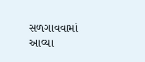સળગાવવામાં આવ્યા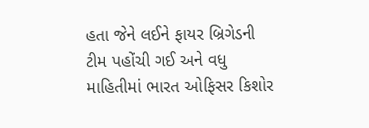હતા જેને લઈને ફાયર બ્રિગેડની ટીમ પહોંચી ગઈ અને વધુ માહિતીમાં ભારત ઓફિસર કિશોર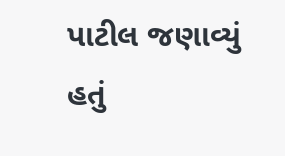પાટીલ જણાવ્યું હતું